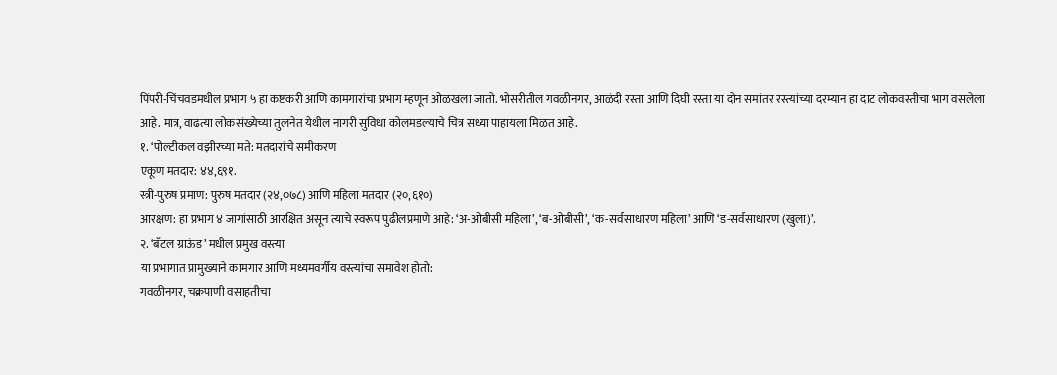पिंपरी-चिंचवडमधील प्रभाग ५ हा कष्टकरी आणि कामगारांचा प्रभाग म्हणून ओळखला जातो. भोसरीतील गवळीनगर, आळंदी रस्ता आणि दिघी रस्ता या दोन समांतर रस्त्यांच्या दरम्यान हा दाट लोकवस्तीचा भाग वसलेला आहे. मात्र, वाढत्या लोकसंख्येच्या तुलनेत येथील नागरी सुविधा कोलमडल्याचे चित्र सध्या पाहायला मिळत आहे.
१. ‘पोल्टीकल वझीरच्या मते: मतदारांचे समीकरण
एकूण मतदार: ४४,६९१.
स्त्री-पुरुष प्रमाण: पुरुष मतदार (२४,०७८) आणि महिला मतदार (२०,६१०)
आरक्षण: हा प्रभाग ४ जागांसाठी आरक्षित असून त्याचे स्वरूप पुढीलप्रमाणे आहे: ‘अ-ओबीसी महिला’, ‘ब-ओबीसी’, ‘क-सर्वसाधारण महिला’ आणि ‘ड-सर्वसाधारण (खुला)’.
२. ‘बॅटल ग्राऊंड’ मधील प्रमुख वस्त्या
या प्रभागात प्रामुख्याने कामगार आणि मध्यमवर्गीय वस्त्यांचा समावेश होतो:
गवळीनगर, चक्रपाणी वसाहतीचा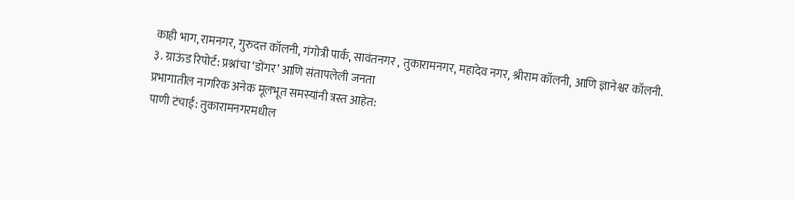काही भाग, रामनगर, गुरुदत्त कॉलनी, गंगोत्री पार्क, सावंतनगर , तुकारामनगर, महादेव नगर, श्रीराम कॉलनी, आणि ज्ञानेश्वर कॉलनी.
३. ग्राऊंड रिपोर्ट: प्रश्नांचा ‘डोंगर’ आणि संतापलेली जनता
प्रभागातील नागरिक अनेक मूलभूत समस्यांनी त्रस्त आहेत:
पाणी टंचाई: तुकारामनगरमधील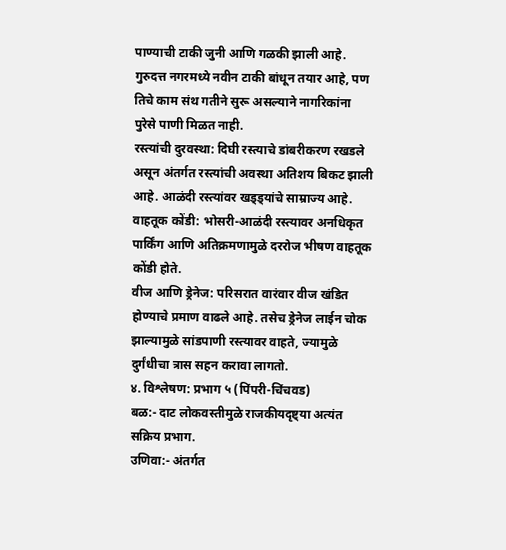पाण्याची टाकी जुनी आणि गळकी झाली आहे. गुरुदत्त नगरमध्ये नवीन टाकी बांधून तयार आहे, पण तिचे काम संथ गतीने सुरू असल्याने नागरिकांना पुरेसे पाणी मिळत नाही.
रस्त्यांची दुरवस्था: दिघी रस्त्याचे डांबरीकरण रखडले असून अंतर्गत रस्त्यांची अवस्था अतिशय बिकट झाली आहे. आळंदी रस्त्यांवर खड्ड्यांचे साम्राज्य आहे.
वाहतूक कोंडी: भोसरी-आळंदी रस्त्यावर अनधिकृत पार्किंग आणि अतिक्रमणामुळे दररोज भीषण वाहतूक कोंडी होते.
वीज आणि ड्रेनेज: परिसरात वारंवार वीज खंडित होण्याचे प्रमाण वाढले आहे. तसेच ड्रेनेज लाईन चोक झाल्यामुळे सांडपाणी रस्त्यावर वाहते, ज्यामुळे दुर्गंधीचा त्रास सहन करावा लागतो.
४. विश्लेषण: प्रभाग ५ (पिंपरी-चिंचवड)
बळ:- दाट लोकवस्तीमुळे राजकीयदृष्ट्या अत्यंत सक्रिय प्रभाग.
उणिवा:- अंतर्गत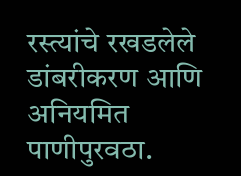रस्त्यांचे रखडलेले डांबरीकरण आणि अनियमित पाणीपुरवठा.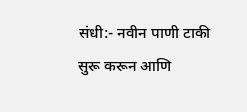संधी:- नवीन पाणी टाकी सुरू करून आणि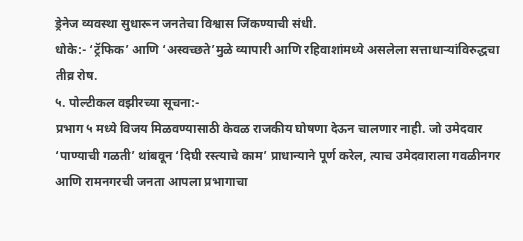ड्रेनेज व्यवस्था सुधारून जनतेचा विश्वास जिंकण्याची संधी.
धोके:- ‘ट्रॅफिक’ आणि ‘अस्वच्छते’मुळे व्यापारी आणि रहिवाशांमध्ये असलेला सत्ताधाऱ्यांविरुद्धचा तीव्र रोष.
५. पोल्टीकल वझीरच्या सूचना:-
प्रभाग ५ मध्ये विजय मिळवण्यासाठी केवळ राजकीय घोषणा देऊन चालणार नाही. जो उमेदवार ‘पाण्याची गळती’ थांबवून ‘दिघी रस्त्याचे काम’ प्राधान्याने पूर्ण करेल, त्याच उमेदवाराला गवळीनगर आणि रामनगरची जनता आपला प्रभागाचा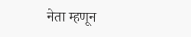नेता म्हणून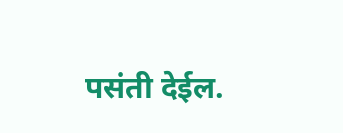पसंती देईल.